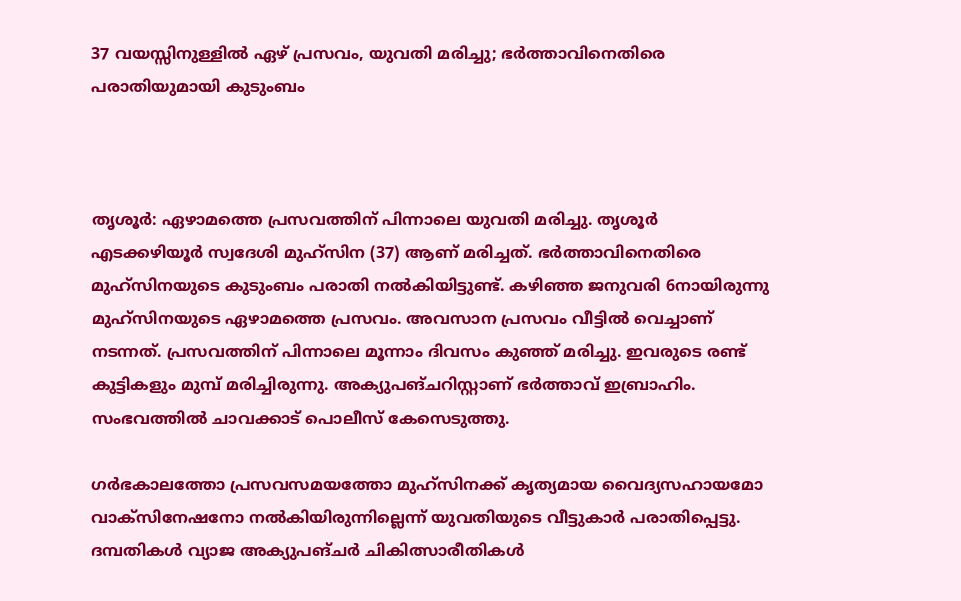37 വയസ്സിനുള്ളിൽ ഏഴ് പ്രസവം, യുവതി മരിച്ചു; ഭർത്താവിനെതിരെ പരാതിയുമായി കുടുംബം



തൃശൂർ: ഏഴാമത്തെ പ്രസവത്തിന് പിന്നാലെ യുവതി മരിച്ചു. തൃശൂർ എടക്കഴിയൂർ സ്വദേശി മുഹ്സിന (37) ആണ് മരിച്ചത്. ഭർത്താവിനെതിരെ മുഹ്സിനയുടെ കുടുംബം പരാതി നൽ‌കിയിട്ടുണ്ട്. കഴിഞ്ഞ ജനുവരി 6നായിരുന്നു മുഹ്സിനയുടെ ഏഴാമത്തെ പ്രസവം. അവസാന പ്രസവം വീട്ടിൽ വെച്ചാണ് നടന്നത്. പ്രസവത്തിന് പിന്നാലെ മൂന്നാം ദിവസം കുഞ്ഞ് മരിച്ചു. ഇവരുടെ രണ്ട് കുട്ടികളും മുമ്പ് മരിച്ചിരുന്നു. അക്യുപങ്ചറിസ്റ്റാണ് ഭർത്താവ് ഇബ്രാഹിം. സംഭവത്തിൽ ചാവക്കാട് പൊലീസ് കേസെടുത്തു.

ഗർഭകാലത്തോ പ്രസവസമയത്തോ മുഹ്സിനക്ക് കൃത്യമായ വൈദ്യസഹായമോ വാക്സിനേഷനോ നൽകിയിരുന്നില്ലെന്ന് യുവതിയുടെ വീട്ടുകാർ പരാതിപ്പെട്ടു. ദമ്പതികൾ വ്യാജ അക്യുപങ്ചർ ചികിത്സാരീതികൾ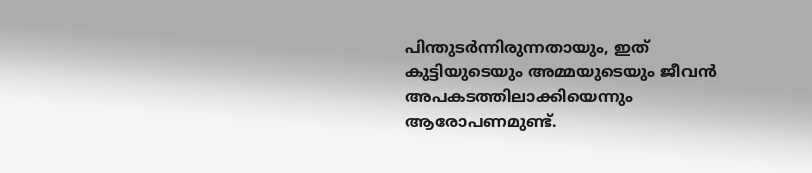പിന്തുടർന്നിരുന്നതായും, ഇത് കുട്ടിയുടെയും അമ്മയുടെയും ജീവൻ അപകടത്തിലാക്കിയെന്നും ആരോപണമുണ്ട്.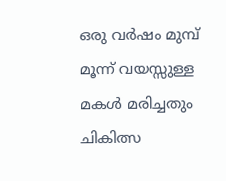ഒരു വർഷം മുമ്പ് മൂന്ന് വയസ്സുള്ള മകൾ മരിച്ചതും ചികിത്സ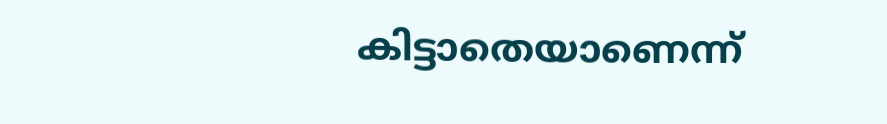കിട്ടാതെയാണെന്ന്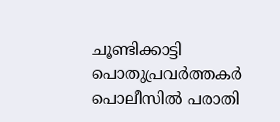ചൂണ്ടിക്കാട്ടി പൊതുപ്രവർത്തകർ പൊലീസിൽ പരാതി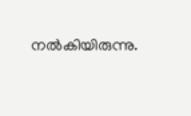നൽകിയിരുന്നു.